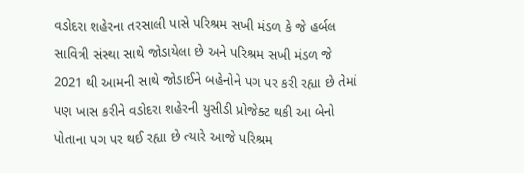વડોદરા શહેરના તરસાલી પાસે પરિશ્રમ સખી મંડળ કે જે હર્બલ સાવિત્રી સંસ્થા સાથે જોડાયેલા છે અને પરિશ્રમ સખી મંડળ જે 2021 થી આમની સાથે જોડાઈને બહેનોને પગ પર કરી રહ્યા છે તેમાં પણ ખાસ કરીને વડોદરા શહેરની યુસીડી પ્રોજેક્ટ થકી આ બેનો પોતાના પગ પર થઈ રહ્યા છે ત્યારે આજે પરિશ્રમ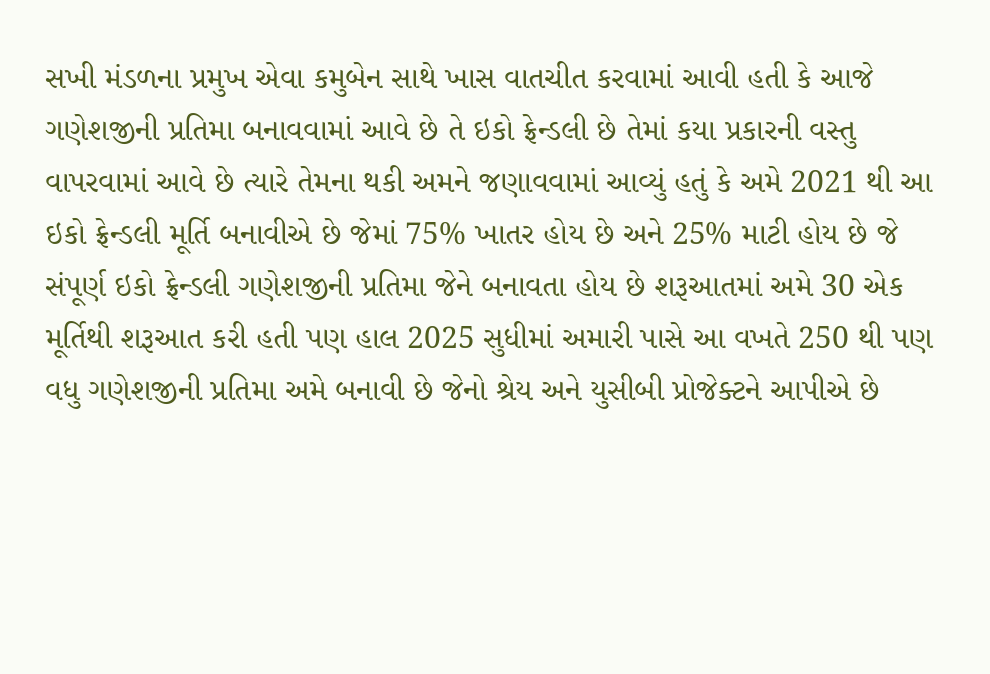સખી મંડળના પ્રમુખ એવા કમુબેન સાથે ખાસ વાતચીત કરવામાં આવી હતી કે આજે ગણેશજીની પ્રતિમા બનાવવામાં આવે છે તે ઇકો ફ્રેન્ડલી છે તેમાં કયા પ્રકારની વસ્તુ વાપરવામાં આવે છે ત્યારે તેમના થકી અમને જણાવવામાં આવ્યું હતું કે અમે 2021 થી આ ઇકો ફ્રેન્ડલી મૂર્તિ બનાવીએ છે જેમાં 75% ખાતર હોય છે અને 25% માટી હોય છે જે સંપૂર્ણ ઇકો ફ્રેન્ડલી ગણેશજીની પ્રતિમા જેને બનાવતા હોય છે શરૂઆતમાં અમે 30 એક મૂર્તિથી શરૂઆત કરી હતી પણ હાલ 2025 સુધીમાં અમારી પાસે આ વખતે 250 થી પણ વધુ ગણેશજીની પ્રતિમા અમે બનાવી છે જેનો શ્રેય અને યુસીબી પ્રોજેક્ટને આપીએ છે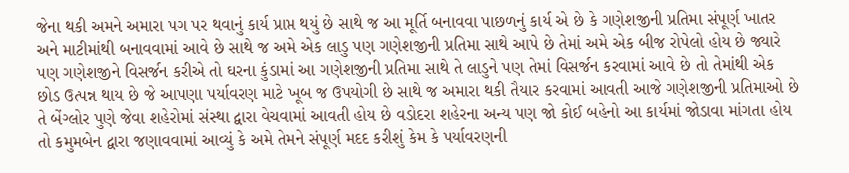જેના થકી અમને અમારા પગ પર થવાનું કાર્ય પ્રાપ્ત થયું છે સાથે જ આ મૂર્તિ બનાવવા પાછળનું કાર્ય એ છે કે ગણેશજીની પ્રતિમા સંપૂર્ણ ખાતર અને માટીમાંથી બનાવવામાં આવે છે સાથે જ અમે એક લાડુ પણ ગણેશજીની પ્રતિમા સાથે આપે છે તેમાં અમે એક બીજ રોપેલો હોય છે જ્યારે પણ ગણેશજીને વિસર્જન કરીએ તો ઘરના કુંડામાં આ ગણેશજીની પ્રતિમા સાથે તે લાડુને પણ તેમાં વિસર્જન કરવામાં આવે છે તો તેમાંથી એક છોડ ઉત્પન્ન થાય છે જે આપણા પર્યાવરણ માટે ખૂબ જ ઉપયોગી છે સાથે જ અમારા થકી તૈયાર કરવામાં આવતી આજે ગણેશજીની પ્રતિમાઓ છે તે બેંગ્લોર પુણે જેવા શહેરોમાં સંસ્થા દ્વારા વેચવામાં આવતી હોય છે વડોદરા શહેરના અન્ય પણ જો કોઈ બહેનો આ કાર્યમાં જોડાવા માંગતા હોય તો કમુમબેન દ્વારા જણાવવામાં આવ્યું કે અમે તેમને સંપૂર્ણ મદદ કરીશું કેમ કે પર્યાવરણની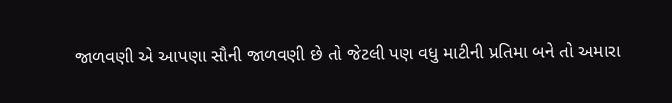જાળવણી એ આપણા સૌની જાળવણી છે તો જેટલી પણ વધુ માટીની પ્રતિમા બને તો અમારા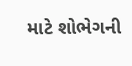માટે શોભેગની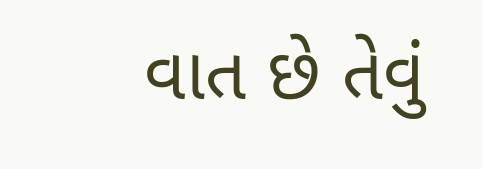વાત છે તેવું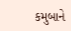કમુબાને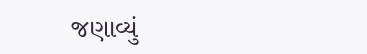જણાવ્યું